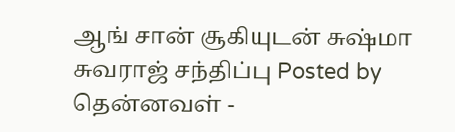ஆங் சான் சூகியுடன் சுஷ்மா சுவராஜ் சந்திப்பு Posted by தென்னவள் -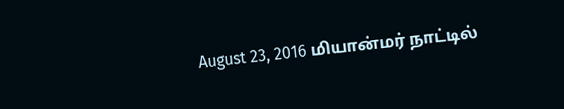August 23, 2016 மியான்மர் நாட்டில்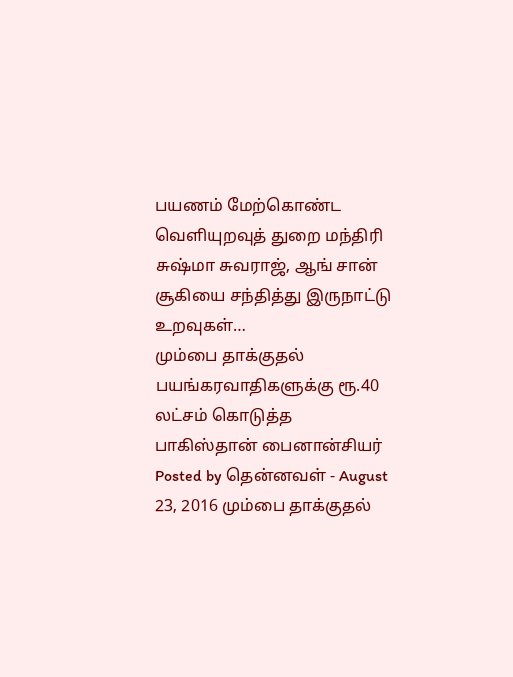பயணம் மேற்கொண்ட வெளியுறவுத் துறை மந்திரி சுஷ்மா சுவராஜ், ஆங் சான் சூகியை சந்தித்து இருநாட்டு உறவுகள்…
மும்பை தாக்குதல் பயங்கரவாதிகளுக்கு ரூ.40 லட்சம் கொடுத்த பாகிஸ்தான் பைனான்சியர் Posted by தென்னவள் - August 23, 2016 மும்பை தாக்குதல்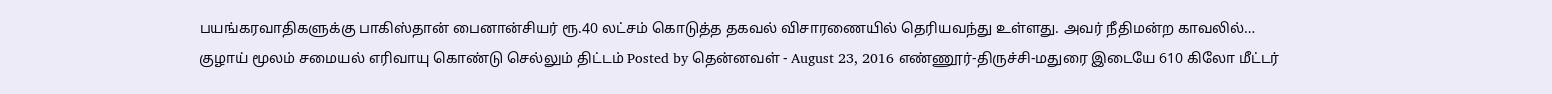பயங்கரவாதிகளுக்கு பாகிஸ்தான் பைனான்சியர் ரூ.40 லட்சம் கொடுத்த தகவல் விசாரணையில் தெரியவந்து உள்ளது. அவர் நீதிமன்ற காவலில்…
குழாய் மூலம் சமையல் எரிவாயு கொண்டு செல்லும் திட்டம் Posted by தென்னவள் - August 23, 2016 எண்ணூர்-திருச்சி-மதுரை இடையே 610 கிலோ மீட்டர்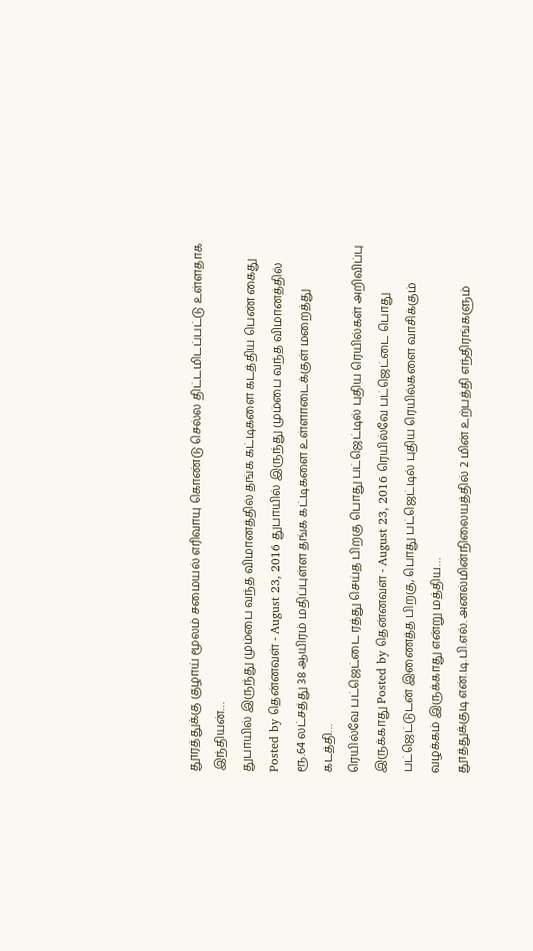தூரத்துக்கு குழாய் மூலம் சமையல் எரிவாயு கொண்டு செல்ல திட்டமிடப்பட்டு உள்ளதாக இந்தியன்…
துபாயில் இருந்து மும்பை வந்த விமானத்தில் தங்க கட்டிகளை கடத்திய பெண் கைது Posted by தென்னவள் - August 23, 2016 துபாயில் இருந்து மும்பை வந்த விமானத்தில் ரூ.64 லட்சத்து 38 ஆயிரம் மதிப்புள்ள தங்க கட்டிகளை உள்ளாடைக்குள் மறைத்து கடத்தி…
ரெயில்வே பட்ஜெட்டை ரத்து செய்த பிறகு பொது பட்ஜெட்டில் புதிய ரெயில்கள் அறிவிப்பு இருக்காது Posted by தென்னவள் - August 23, 2016 ரெயில்வே பட்ஜெட்டை பொது பட்ஜெட்டுடன் இணைத்த பிறகு, பொது பட்ஜெட்டில் புதிய ரெயில்களை வாசிக்கும் வழக்கம் இருக்காது என்று மத்திய…
தூத்துக்குடி என்.டி.பி.எல். அனல்மின்நிலையத்தில் 2 மின் உற்பத்தி எந்திரங்களும்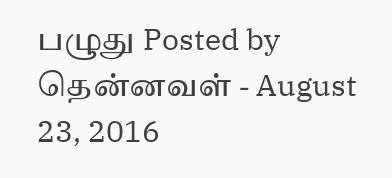பழுது Posted by தென்னவள் - August 23, 2016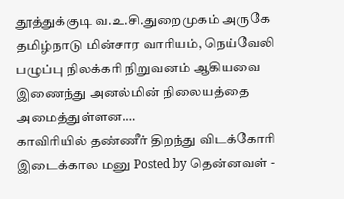தூத்துக்குடி வ.உ.சி.துறைமுகம் அருகே தமிழ்நாடு மின்சார வாரியம், நெய்வேலி பழுப்பு நிலக்கரி நிறுவனம் ஆகியவை இணைந்து அனல்மின் நிலையத்தை அமைத்துள்ளன.…
காவிரியில் தண்ணீர் திறந்து விடக்கோரி இடைக்கால மனு Posted by தென்னவள் -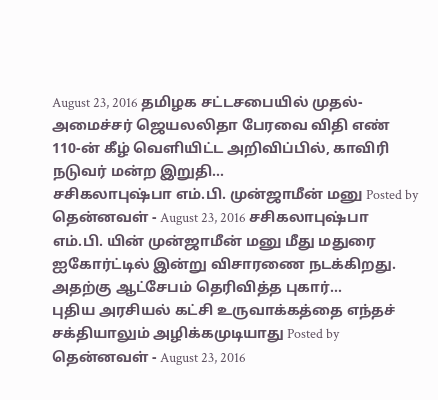August 23, 2016 தமிழக சட்டசபையில் முதல்-அமைச்சர் ஜெயலலிதா பேரவை விதி எண் 110-ன் கீழ் வெளியிட்ட அறிவிப்பில், காவிரி நடுவர் மன்ற இறுதி…
சசிகலாபுஷ்பா எம்.பி. முன்ஜாமீன் மனு Posted by தென்னவள் - August 23, 2016 சசிகலாபுஷ்பா எம்.பி. யின் முன்ஜாமீன் மனு மீது மதுரை ஐகோர்ட்டில் இன்று விசாரணை நடக்கிறது. அதற்கு ஆட்சேபம் தெரிவித்த புகார்…
புதிய அரசியல் கட்சி உருவாக்கத்தை எந்தச் சக்தியாலும் அழிக்கமுடியாது Posted by தென்னவள் - August 23, 2016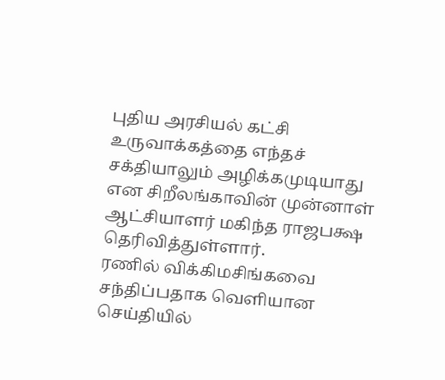புதிய அரசியல் கட்சி உருவாக்கத்தை எந்தச் சக்தியாலும் அழிக்கமுடியாது என சிறீலங்காவின் முன்னாள் ஆட்சியாளர் மகிந்த ராஜபக்ஷ தெரிவித்துள்ளார்.
ரணில் விக்கிமசிங்கவை சந்திப்பதாக வெளியான செய்தியில்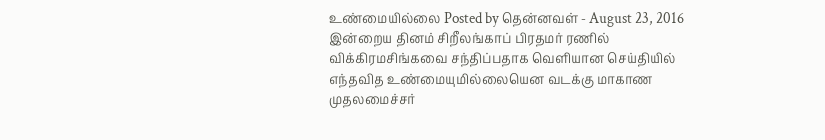உண்மையில்லை Posted by தென்னவள் - August 23, 2016 இன்றைய தினம் சிறீலங்காப் பிரதமர் ரணில் விக்கிரமசிங்கவை சந்திப்பதாக வெளியான செய்தியில் எந்தவித உண்மையுமில்லையென வடக்கு மாகாண முதலமைச்சர்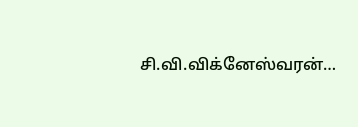சி.வி.விக்னேஸ்வரன்…